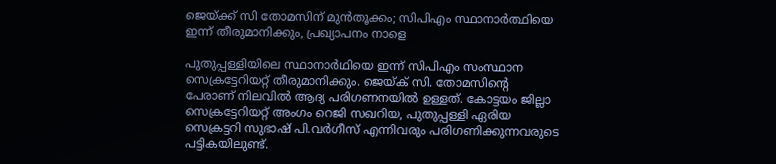ജെയ്ക്ക് സി തോമസിന് മുന്‍തൂക്കം; സിപിഎം സ്ഥാനാര്‍ത്ഥിയെ ഇന്ന് തീരുമാനിക്കും, പ്രഖ്യാപനം നാളെ

പുതുപ്പള്ളിയിലെ സ്ഥാനാര്‍ഥിയെ ഇന്ന് സിപിഎം സംസ്ഥാന സെക്രട്ടേറിയറ്റ് തീരുമാനിക്കും. ജെയ്ക് സി. തോമസിന്റെ പേരാണ് നിലവില്‍ ആദ്യ പരിഗണനയില്‍ ഉള്ളത്. കോട്ടയം ജില്ലാ സെക്രട്ടേറിയറ്റ് അംഗം റെജി സഖറിയ, പുതുപ്പള്ളി ഏരിയ സെക്രട്ടറി സുഭാഷ് പി.വര്‍ഗീസ് എന്നിവരും പരിഗണിക്കുന്നവരുടെ പട്ടികയിലുണ്ട്.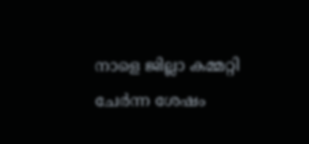നാളെ ജില്ലാ കമ്മറ്റി ചേര്‍ന്ന ശേഷം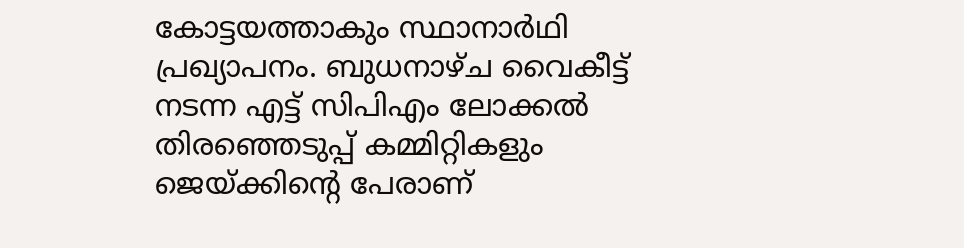കോട്ടയത്താകും സ്ഥാനാര്‍ഥി പ്രഖ്യാപനം. ബുധനാഴ്ച വൈകീട്ട് നടന്ന എട്ട് സിപിഎം ലോക്കല്‍ തിരഞ്ഞെടുപ്പ് കമ്മിറ്റികളും ജെയ്ക്കിന്റെ പേരാണ്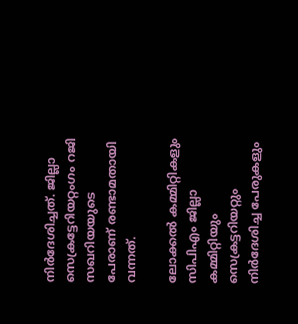നിര്‍ദേശിച്ചത്. ജില്ലാ സെക്രട്ടേറിയറ്റംഗം റജി സഖറിയയുടെ പേരാണ് രണ്ടാമതായി വന്നത്.

ലോക്കല്‍ കമ്മിറ്റികളും സിപിഎം ജില്ലാ കമ്മിറ്റിയും സെക്രട്ടറിയറ്റും നിര്‍ദേശിച്ച പേരുകളും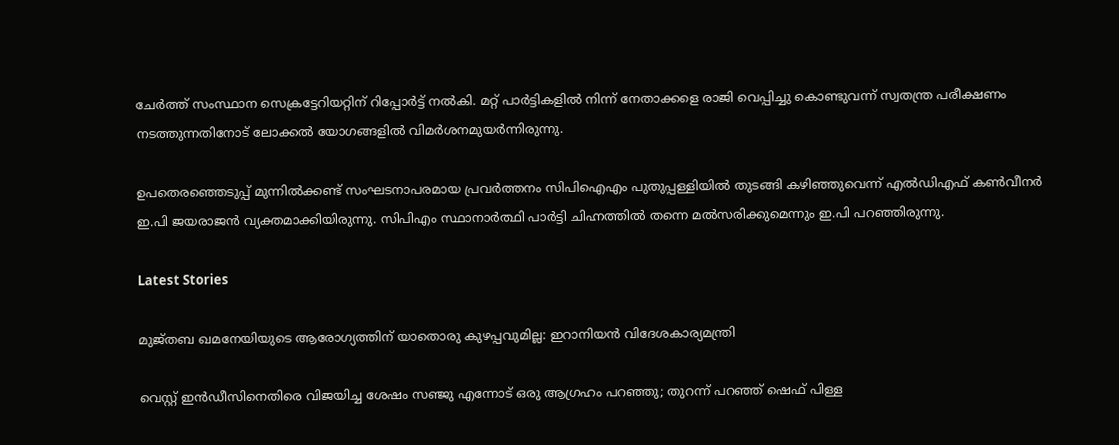ചേര്‍ത്ത് സംസ്ഥാന സെക്രട്ടേറിയറ്റിന് റിപ്പോര്‍ട്ട് നല്‍കി. മറ്റ് പാര്‍ട്ടികളില്‍ നിന്ന് നേതാക്കളെ രാജി വെപ്പിച്ചു കൊണ്ടുവന്ന് സ്വതന്ത്ര പരീക്ഷണം നടത്തുന്നതിനോട് ലോക്കല്‍ യോഗങ്ങളില്‍ വിമര്‍ശനമുയര്‍ന്നിരുന്നു.

ഉപതെരഞ്ഞെടുപ്പ് മുന്നില്‍ക്കണ്ട് സംഘടനാപരമായ പ്രവര്‍ത്തനം സിപിഐഎം പുതുപ്പള്ളിയില്‍ തുടങ്ങി കഴിഞ്ഞുവെന്ന് എല്‍ഡിഎഫ് കണ്‍വീനര്‍ ഇ.പി ജയരാജന്‍ വ്യക്തമാക്കിയിരുന്നു. സിപിഎം സ്ഥാനാര്‍ത്ഥി പാര്‍ട്ടി ചിഹ്നത്തില്‍ തന്നെ മല്‍സരിക്കുമെന്നും ഇ.പി പറഞ്ഞിരുന്നു.

Latest Stories

മുജ്‌തബ ഖമനേയിയുടെ ആരോഗ്യത്തിന് യാതൊരു കുഴപ്പവുമില്ല: ഇറാനിയൻ വിദേശകാര്യമന്ത്രി

വെസ്റ്റ് ഇൻഡീസിനെതിരെ വിജയിച്ച ശേഷം സഞ്ജു എന്നോട് ഒരു ആഗ്രഹം പറഞ്ഞു; തുറന്ന് പറഞ്ഞ് ഷെഫ് പിള്ള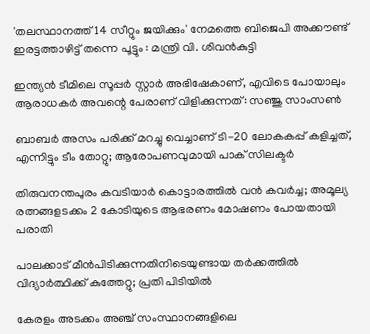'തലസ്ഥാനത്ത് 14 സീറ്റും ജയിക്കും' നേമത്തെ ബിജെപി അക്കൗണ്ട് ഇരട്ടത്താഴിട്ട് തന്നെ പൂട്ടും : മന്ത്രി വി. ശിവൻകുട്ടി

ഇന്ത്യൻ ടീമിലെ സൂപ്പർ സ്റ്റാർ അഭിഷേകാണ്, എവിടെ പോയാലും ആരാധകർ അവന്റെ പേരാണ് വിളിക്കുന്നത്: സഞ്ജു സാംസൺ

ബാബർ അസം പരിക്ക് മറച്ചു വെച്ചാണ് ടി-20 ലോകകപ്പ് കളിച്ചത്, എന്നിട്ടും ടീം തോറ്റു; ആരോപണവുമായി പാക് സിലക്ടർ

തിരുവനന്തപുരം കവടിയാർ കൊട്ടാരത്തിൽ വൻ കവർച്ച; അമൂല്യ രത്നങ്ങളടക്കം 2 കോടിയുടെ ആഭരണം മോഷണം പോയതായി പരാതി

പാലക്കാട് മീന്‍പിടിക്കുന്നതിനിടെയുണ്ടായ തർക്കത്തിൽ വിദ്യാർത്ഥിക്ക് കുത്തേറ്റു; പ്രതി പിടിയിൽ

കേരളം അടക്കം അഞ്ച് സംസ്ഥാനങ്ങളിലെ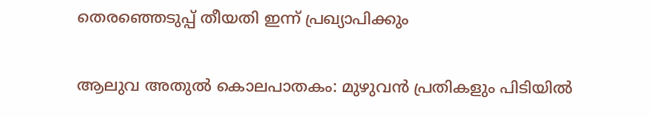തെരഞ്ഞെടുപ്പ് തീയതി ഇന്ന് പ്രഖ്യാപിക്കും

ആലുവ അതുൽ കൊലപാതകം: മുഴുവൻ പ്രതികളും പിടിയിൽ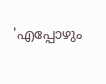'എപ്പോഴും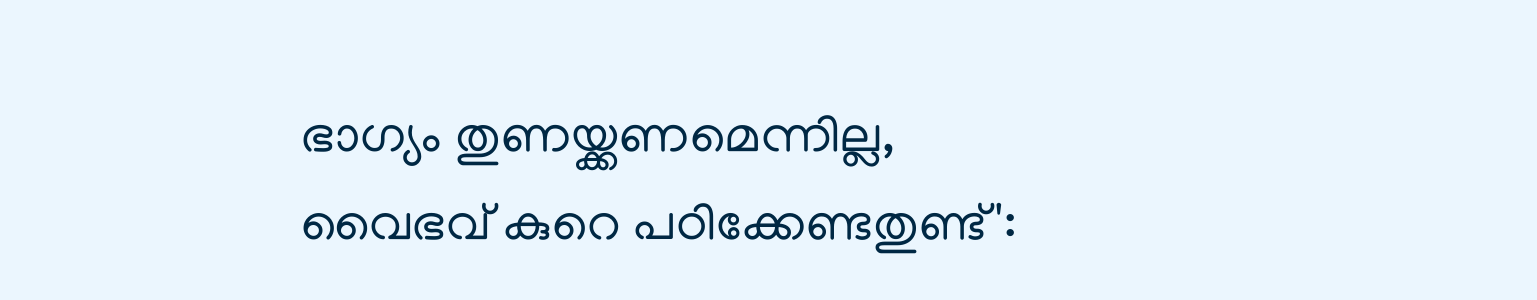ഭാഗ്യം തുണയ്ക്കണമെന്നില്ല, വൈഭവ് കുറെ പഠിക്കേണ്ടതുണ്ട്':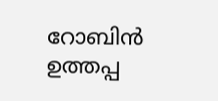റോബിൻ ഉത്തപ്പ